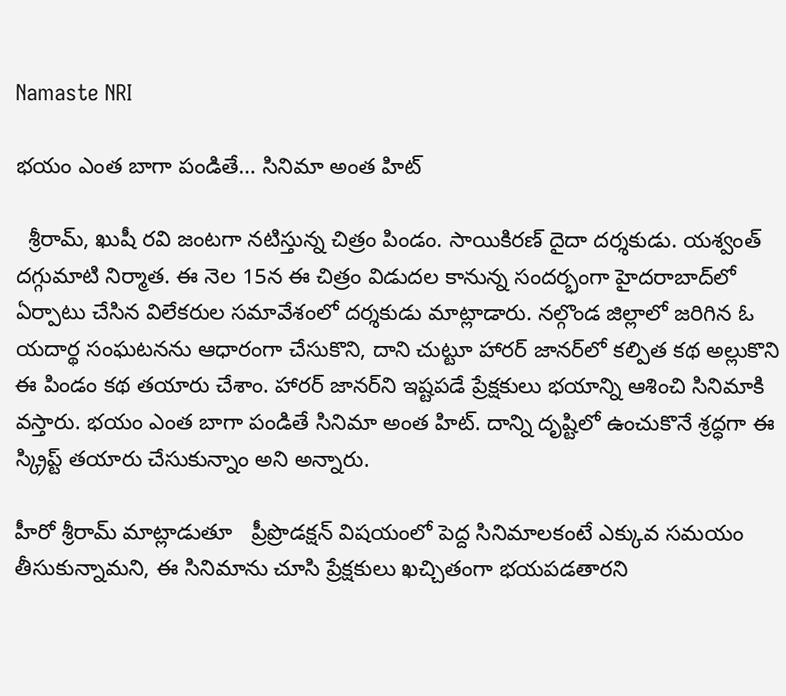Namaste NRI

భయం ఎంత బాగా పండితే… సినిమా అంత హిట్‌

  శ్రీరామ్‌, ఖుషీ రవి జంటగా నటిస్తున్న చిత్రం పిండం. సాయికిరణ్‌ దైదా దర్శకుడు. యశ్వంత్‌ దగ్గుమాటి నిర్మాత. ఈ నెల 15న ఈ చిత్రం విడుదల కానున్న సందర్భంగా హైదరాబాద్‌లో ఏర్పాటు చేసిన విలేకరుల సమావేశంలో దర్శకుడు మాట్లాడారు. నల్గొండ జిల్లాలో జరిగిన ఓ యదార్థ సంఘటనను ఆధారంగా చేసుకొని, దాని చుట్టూ హారర్‌ జానర్‌లో కల్పిత కథ అల్లుకొని ఈ పిండం కథ తయారు చేశాం. హారర్‌ జానర్‌ని ఇష్టపడే ప్రేక్షకులు భయాన్ని ఆశించి సినిమాకి వస్తారు. భయం ఎంత బాగా పండితే సినిమా అంత హిట్‌. దాన్ని దృష్టిలో ఉంచుకొనే శ్రద్ధగా ఈ స్క్రిప్ట్‌ తయారు చేసుకున్నాం అని అన్నారు.

హీరో శ్రీరామ్‌ మాట్లాడుతూ   ప్రీప్రొడక్షన్‌ విషయంలో పెద్ద సినిమాలకంటే ఎక్కువ సమయం తీసుకున్నామని, ఈ సినిమాను చూసి ప్రేక్షకులు ఖచ్చితంగా భయపడతారని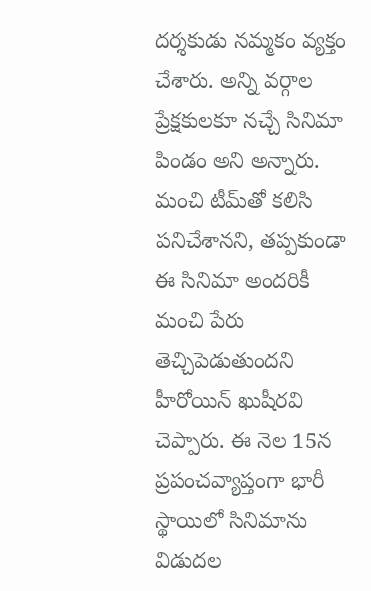దర్శకుడు నమ్మకం వ్యక్తం చేశారు. అన్ని వర్గాల ప్రేక్షకులకూ నచ్చే సినిమా పిండం అని అన్నారు. మంచి టీమ్‌తో కలిసి పనిచేశానని, తప్పకుండా ఈ సినిమా అందరికీ మంచి పేరు తెచ్చిపెడుతుందని హీరోయిన్‌ ఖుషీరవి చెప్పారు. ఈ నెల 15న ప్రపంచవ్యాప్తంగా భారీ స్థాయిలో సినిమాను విడుదల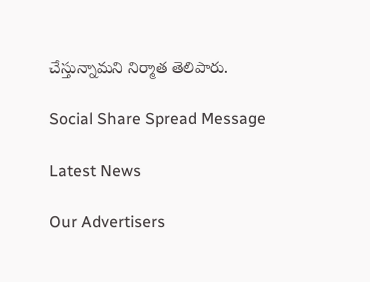చేస్తున్నామని నిర్మాత తెలిపారు.

Social Share Spread Message

Latest News

Our Advertisers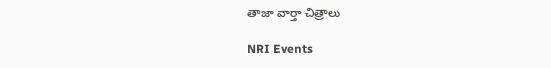తాజా వార్తా చిత్రాలు

NRI Events